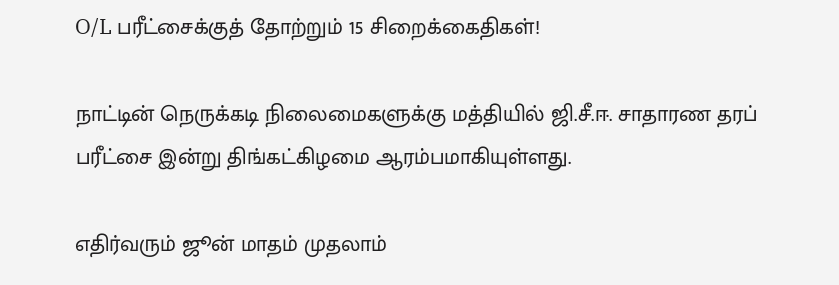O/L பரீட்சைக்குத் தோற்றும் 15 சிறைக்கைதிகள்!

நாட்டின் நெருக்கடி நிலைமைகளுக்கு மத்தியில் ஜி.சீ.ஈ. சாதாரண தரப் பரீட்சை இன்று திங்கட்கிழமை ஆரம்பமாகியுள்ளது.

எதிர்வரும் ஜூன் மாதம் முதலாம்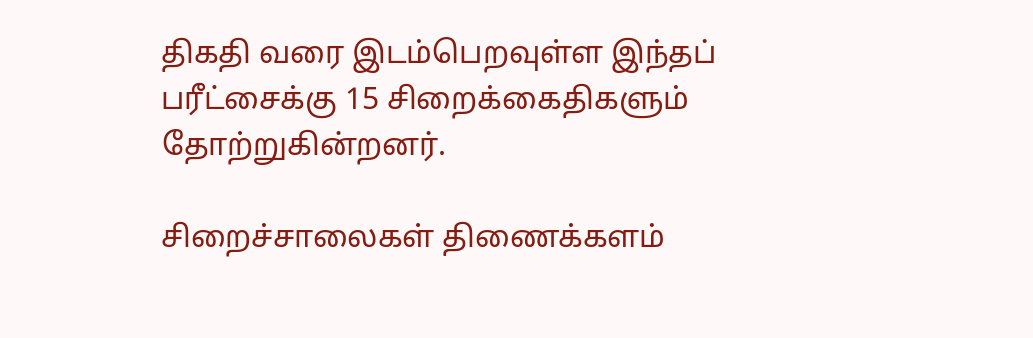திகதி வரை இடம்பெறவுள்ள இந்தப் பரீட்சைக்கு 15 சிறைக்கைதிகளும் தோற்றுகின்றனர்.

சிறைச்சாலைகள் திணைக்களம்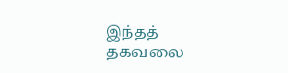இந்தத் தகவலை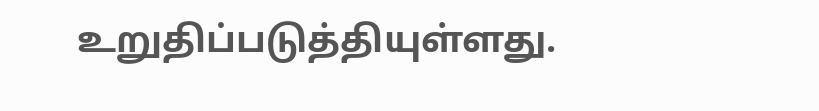உறுதிப்படுத்தியுள்ளது.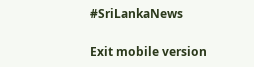#SriLankaNews

Exit mobile version